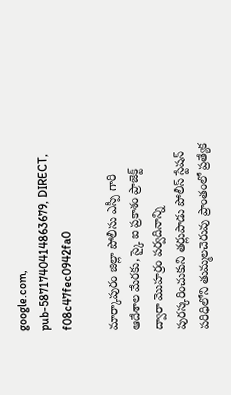google.com, pub-5871740414863679, DIRECT, f08c47fec0942fa0

మార్కాపురం జిల్లా పోలీసు ఎస్పీ గారి ఆదేశాల మేరకు, స్కై ఐ ప్రకాశం ప్రాజెక్ట్ ద్వారా మొహర్రం పర్వదినాన్ని పురస్కరించుకుని తర్లుపాడు పోలీస్ స్టేషన్ పరిధిలోని తుమ్మలచెరువు ప్రాంతంలో ప్రత్యేక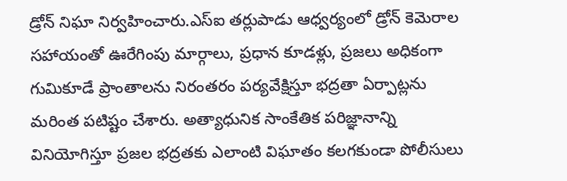డ్రోన్ నిఘా నిర్వహించారు.ఎస్‌ఐ తర్లుపాడు ఆధ్వర్యంలో డ్రోన్ కెమెరాల సహాయంతో ఊరేగింపు మార్గాలు, ప్రధాన కూడళ్లు, ప్రజలు అధికంగా గుమికూడే ప్రాంతాలను నిరంతరం పర్యవేక్షిస్తూ భద్రతా ఏర్పాట్లను మరింత పటిష్టం చేశారు. అత్యాధునిక సాంకేతిక పరిజ్ఞానాన్ని వినియోగిస్తూ ప్రజల భద్రతకు ఎలాంటి విఘాతం కలగకుండా పోలీసులు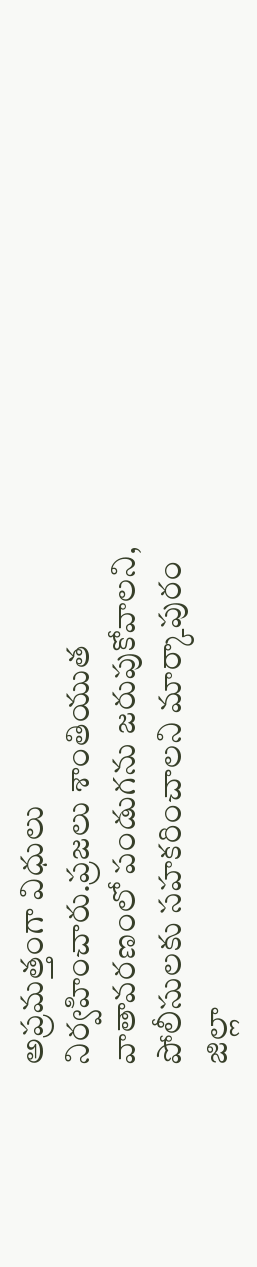అప్రమత్తంగా విధులు నిర్వహించారు.ప్రజలు శాంతియుత వాతావరణంలో పండుగను జరుపుకోవాలని, పోలీసులకు సహకరించాలని మార్కాపురం జిల్లా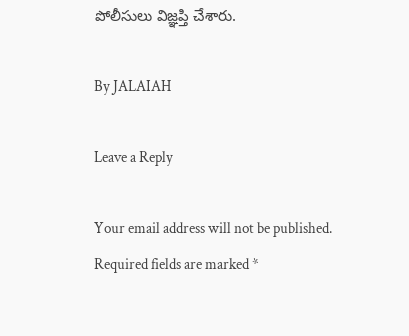పోలీసులు విజ్ఞప్తి చేశారు.

By JALAIAH

Leave a Reply

Your email address will not be published. Required fields are marked *